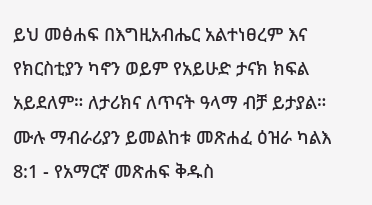ይህ መፅሐፍ በእግዚአብሔር አልተነፀረም እና የክርስቲያን ካኖን ወይም የአይሁድ ታናክ ክፍል አይደለም። ለታሪክና ለጥናት ዓላማ ብቻ ይታያል። ሙሉ ማብራሪያን ይመልከቱ መጽሐፈ ዕዝራ ካልእ 8:1 - የአማርኛ መጽሐፍ ቅዱስ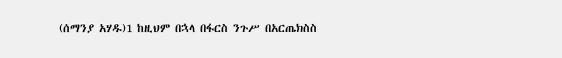(ሰማንያ አሃዱ)1 ከዚህም በኋላ በፋርስ ንጉሥ በአርጤክስስ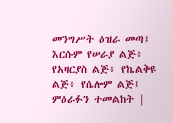መንግሥት ዕዝራ መጣ፤ እርሱም የሠራያ ልጅ፥ የአዛርያስ ልጅ፥ የኬልቅዩ ልጅ፥ የሴሎም ልጅ፤ ምዕራፉን ተመልከት |